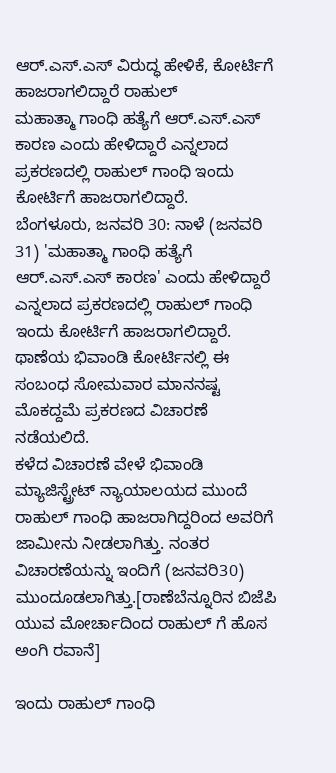ಆರ್.ಎಸ್.ಎಸ್ ವಿರುದ್ಧ ಹೇಳಿಕೆ, ಕೋರ್ಟಿಗೆ ಹಾಜರಾಗಲಿದ್ದಾರೆ ರಾಹುಲ್
ಮಹಾತ್ಮಾ ಗಾಂಧಿ ಹತ್ಯೆಗೆ ಆರ್.ಎಸ್.ಎಸ್ ಕಾರಣ ಎಂದು ಹೇಳಿದ್ದಾರೆ ಎನ್ನಲಾದ ಪ್ರಕರಣದಲ್ಲಿ ರಾಹುಲ್ ಗಾಂಧಿ ಇಂದು ಕೋರ್ಟಿಗೆ ಹಾಜರಾಗಲಿದ್ದಾರೆ.
ಬೆಂಗಳೂರು, ಜನವರಿ 30: ನಾಳೆ (ಜನವರಿ 31) 'ಮಹಾತ್ಮಾ ಗಾಂಧಿ ಹತ್ಯೆಗೆ ಆರ್.ಎಸ್.ಎಸ್ ಕಾರಣ' ಎಂದು ಹೇಳಿದ್ದಾರೆ ಎನ್ನಲಾದ ಪ್ರಕರಣದಲ್ಲಿ ರಾಹುಲ್ ಗಾಂಧಿ ಇಂದು ಕೋರ್ಟಿಗೆ ಹಾಜರಾಗಲಿದ್ದಾರೆ. ಥಾಣೆಯ ಭಿವಾಂಡಿ ಕೋರ್ಟಿನಲ್ಲಿ ಈ ಸಂಬಂಧ ಸೋಮವಾರ ಮಾನನಷ್ಟ ಮೊಕದ್ದಮೆ ಪ್ರಕರಣದ ವಿಚಾರಣೆ ನಡೆಯಲಿದೆ.
ಕಳೆದ ವಿಚಾರಣೆ ವೇಳೆ ಭಿವಾಂಡಿ ಮ್ಯಾಜಿಸ್ಟ್ರೇಟ್ ನ್ಯಾಯಾಲಯದ ಮುಂದೆ ರಾಹುಲ್ ಗಾಂಧಿ ಹಾಜರಾಗಿದ್ದರಿಂದ ಅವರಿಗೆ ಜಾಮೀನು ನೀಡಲಾಗಿತ್ತು. ನಂತರ ವಿಚಾರಣೆಯನ್ನು ಇಂದಿಗೆ (ಜನವರಿ30) ಮುಂದೂಡಲಾಗಿತ್ತು.[ರಾಣೆಬೆನ್ನೂರಿನ ಬಿಜೆಪಿ ಯುವ ಮೋರ್ಚಾದಿಂದ ರಾಹುಲ್ ಗೆ ಹೊಸ ಅಂಗಿ ರವಾನೆ]

ಇಂದು ರಾಹುಲ್ ಗಾಂಧಿ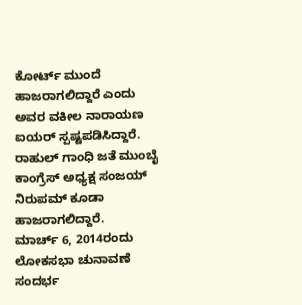ಕೋರ್ಟ್ ಮುಂದೆ ಹಾಜರಾಗಲಿದ್ದಾರೆ ಎಂದು ಅವರ ವಕೀಲ ನಾರಾಯಣ ಐಯರ್ ಸ್ಪಷ್ಟಪಡಿಸಿದ್ದಾರೆ. ರಾಹುಲ್ ಗಾಂಧಿ ಜತೆ ಮುಂಬೈ ಕಾಂಗ್ರೆಸ್ ಅಧ್ಯಕ್ಷ ಸಂಜಯ್ ನಿರುಪಮ್ ಕೂಡಾ ಹಾಜರಾಗಲಿದ್ದಾರೆ.
ಮಾರ್ಚ್ 6, 2014ರಂದು ಲೋಕಸಭಾ ಚುನಾವಣೆ ಸಂದರ್ಭ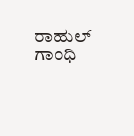ರಾಹುಲ್ ಗಾಂಧಿ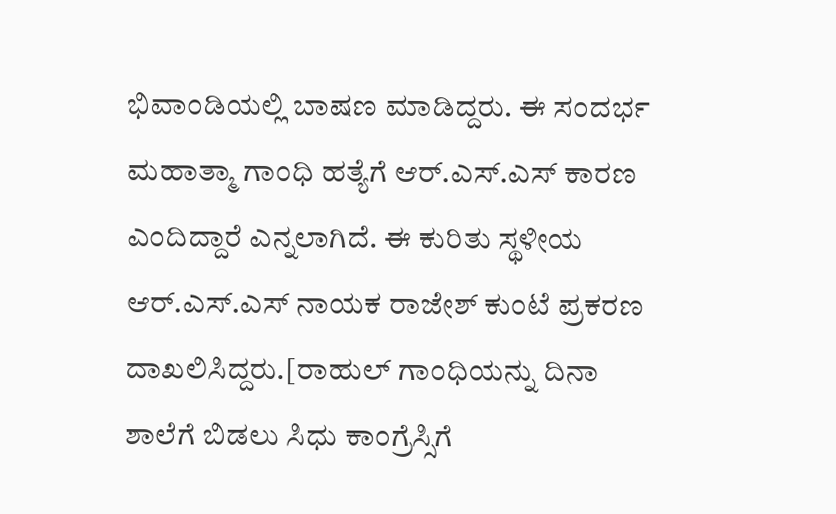ಭಿವಾಂಡಿಯಲ್ಲಿ ಬಾಷಣ ಮಾಡಿದ್ದರು. ಈ ಸಂದರ್ಭ ಮಹಾತ್ಮಾ ಗಾಂಧಿ ಹತ್ಯೆಗೆ ಆರ್.ಎಸ್.ಎಸ್ ಕಾರಣ ಎಂದಿದ್ದಾರೆ ಎನ್ನಲಾಗಿದೆ. ಈ ಕುರಿತು ಸ್ಥಳೀಯ ಆರ್.ಎಸ್.ಎಸ್ ನಾಯಕ ರಾಜೇಶ್ ಕುಂಟೆ ಪ್ರಕರಣ ದಾಖಲಿಸಿದ್ದರು.[ರಾಹುಲ್ ಗಾಂಧಿಯನ್ನು ದಿನಾ ಶಾಲೆಗೆ ಬಿಡಲು ಸಿಧು ಕಾಂಗ್ರೆಸ್ಸಿಗೆ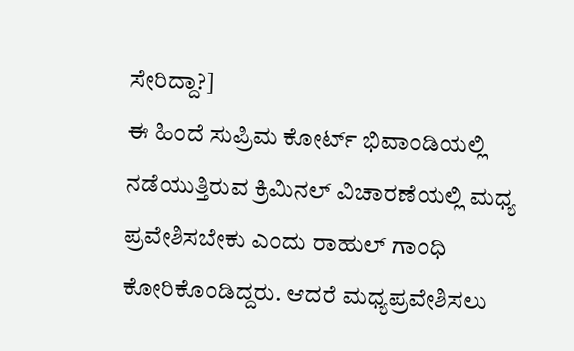ಸೇರಿದ್ದಾ?]
ಈ ಹಿಂದೆ ಸುಪ್ರಿಮ ಕೋರ್ಟ್ ಭಿವಾಂಡಿಯಲ್ಲಿ ನಡೆಯುತ್ತಿರುವ ಕ್ರಿಮಿನಲ್ ವಿಚಾರಣೆಯಲ್ಲಿ ಮಧ್ಯ ಪ್ರವೇಶಿಸಬೇಕು ಎಂದು ರಾಹುಲ್ ಗಾಂಧಿ ಕೋರಿಕೊಂಡಿದ್ದರು. ಆದರೆ ಮಧ್ಯಪ್ರವೇಶಿಸಲು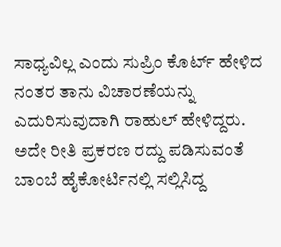ಸಾಧ್ಯವಿಲ್ಲ ಎಂದು ಸುಪ್ರಿಂ ಕೊರ್ಟ್ ಹೇಳಿದ ನಂತರ ತಾನು ವಿಚಾರಣೆಯನ್ನು ಎದುರಿಸುವುದಾಗಿ ರಾಹುಲ್ ಹೇಳಿದ್ದರು. ಅದೇ ರೀತಿ ಪ್ರಕರಣ ರದ್ದು ಪಡಿಸುವಂತೆ ಬಾಂಬೆ ಹೈಕೋರ್ಟಿನಲ್ಲಿ ಸಲ್ಲಿಸಿದ್ದ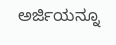ಅರ್ಜಿಯನ್ನೂ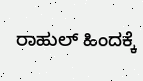ರಾಹುಲ್ ಹಿಂದಕ್ಕೆ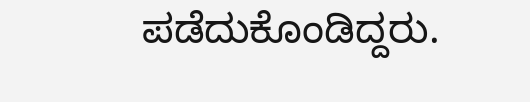ಪಡೆದುಕೊಂಡಿದ್ದರು.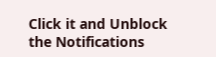Click it and Unblock the Notifications